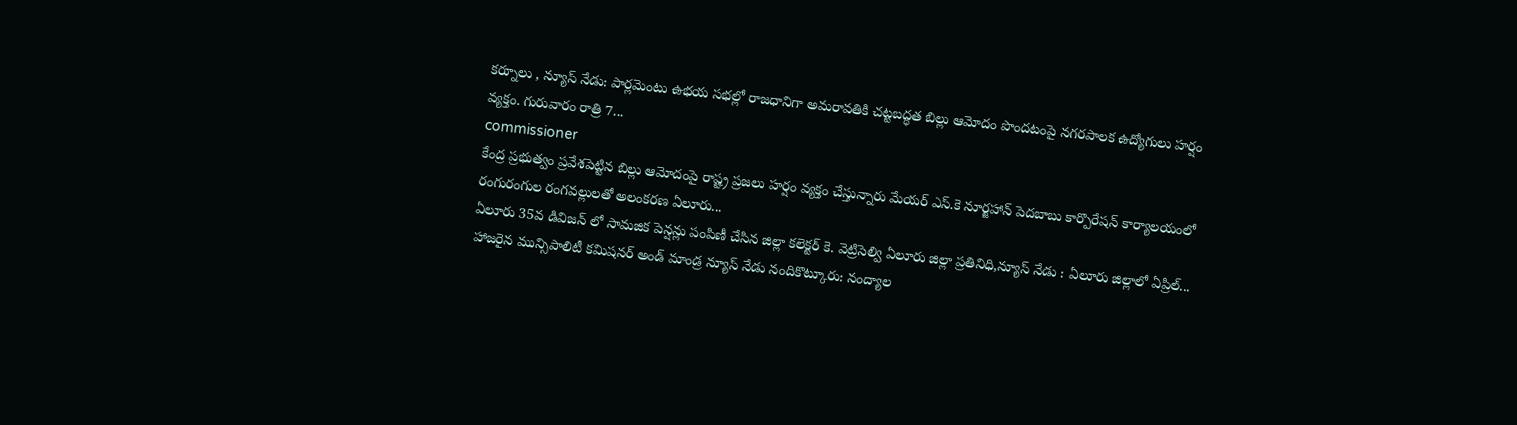కర్నూలు , న్యూస్ నేడు: పార్లమెంటు ఉభయ సభల్లో రాజధానిగా అమరావతికి చట్టబద్ధత బిల్లు ఆమోదం పొందటంపై నగరపాలక ఉద్యోగులు హర్షం వ్యక్తం. గురువారం రాత్రి 7...
commissioner
కేంద్ర ప్రభుత్వం ప్రవేశపెట్టిన బిల్లు ఆమోదంపై రాష్ట్ర ప్రజలు హర్షం వ్యక్తం చేస్తున్నారు మేయర్ ఎస్.కె నూర్జహాన్ పెదబాబు కార్పొరేషన్ కార్యాలయంలో రంగురంగుల రంగవల్లులతో అలంకరణ ఏలూరు...
ఏలూరు 35వ డివిజన్ లో సామజిక పెన్షన్లు పంపిణీ చేసిన జిల్లా కలెక్టర్ కె. వెట్రిసెల్వి ఏలూరు జిల్లా ప్రతినిధి,న్యూస్ నేడు : ఏలూరు జిల్లాలో ఏప్రిల్...
హాజరైన మున్సిపాలిటీ కమిషనర్ అండ్ మాండ్ర న్యూస్ నేడు నందికొట్కూరు: నంద్యాల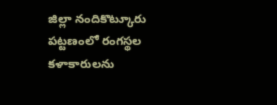జిల్లా నందికొట్కూరు పట్టణంలో రంగస్థల కళాకారులను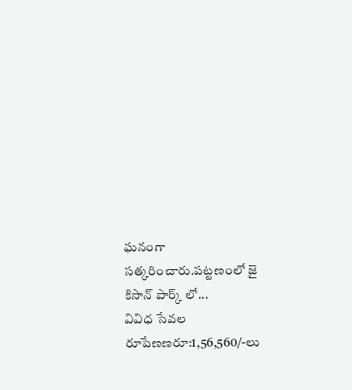ఘనంగా సత్కరించారు.పట్టణంలో జై కిసాన్ పార్క్ లో...
వివిధ సేవల రూపేణణరూ:1,56,560/-లు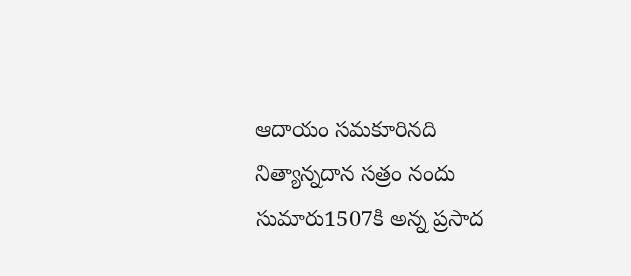ఆదాయం సమకూరినది నిత్యాన్నదాన సత్రం నందు సుమారు1507కి అన్న ప్రసాద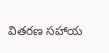వితరణ సహాయ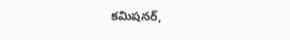కమిషనర్,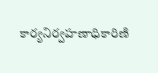కార్యనిర్వహణాధికారిణి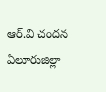ఆర్.వి చందన ఏలూరుజిల్లా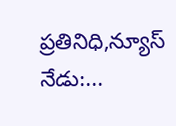ప్రతినిధి,న్యూస్ నేడు:...